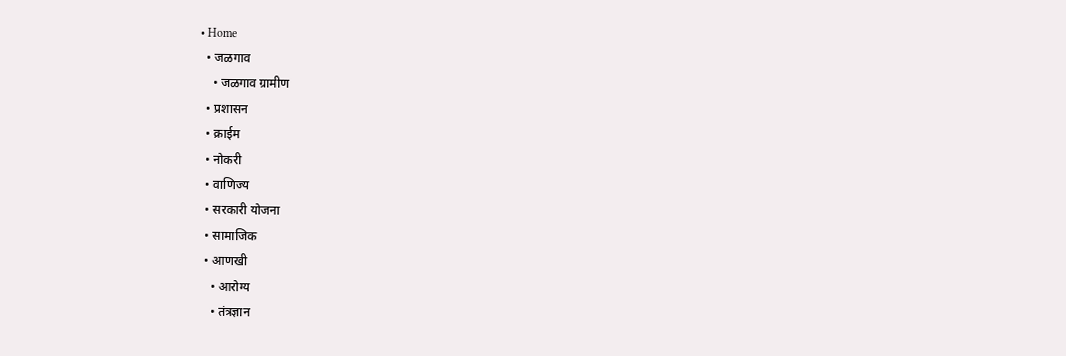• Home
  • जळगाव
    • जळगाव ग्रामीण
  • प्रशासन
  • क्राईम
  • नोकरी
  • वाणिज्य
  • सरकारी योजना
  • सामाजिक
  • आणखी
    • आरोग्य
    • तंत्रज्ञान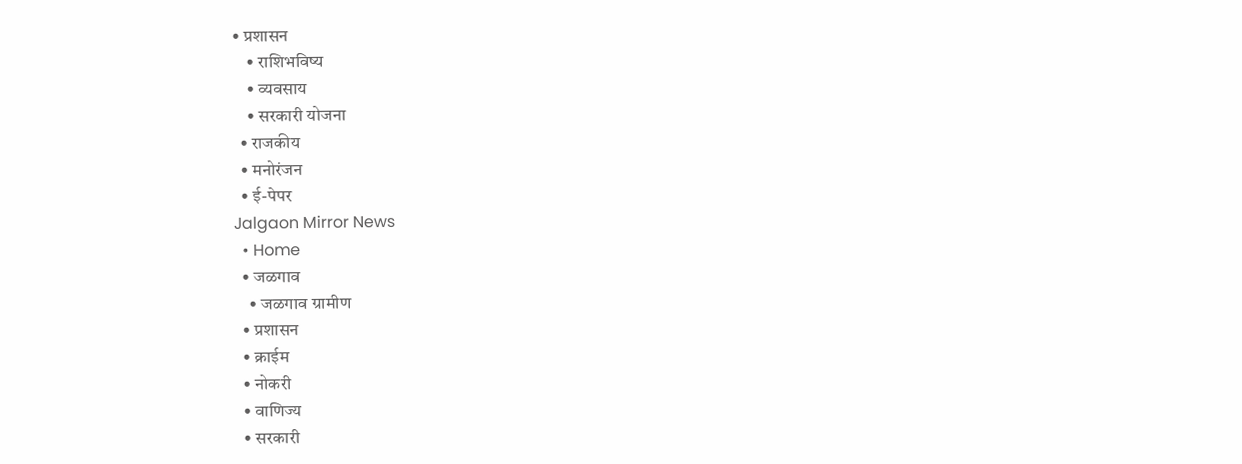• प्रशासन
    • राशिभविष्य
    • व्यवसाय
    • सरकारी योजना
  • राजकीय
  • मनोरंजन
  • ई-पेपर
Jalgaon Mirror News
  • Home
  • जळगाव
    • जळगाव ग्रामीण
  • प्रशासन
  • क्राईम
  • नोकरी
  • वाणिज्य
  • सरकारी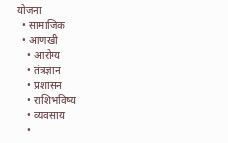योजना
  • सामाजिक
  • आणखी
    • आरोग्य
    • तंत्रज्ञान
    • प्रशासन
    • राशिभविष्य
    • व्यवसाय
    •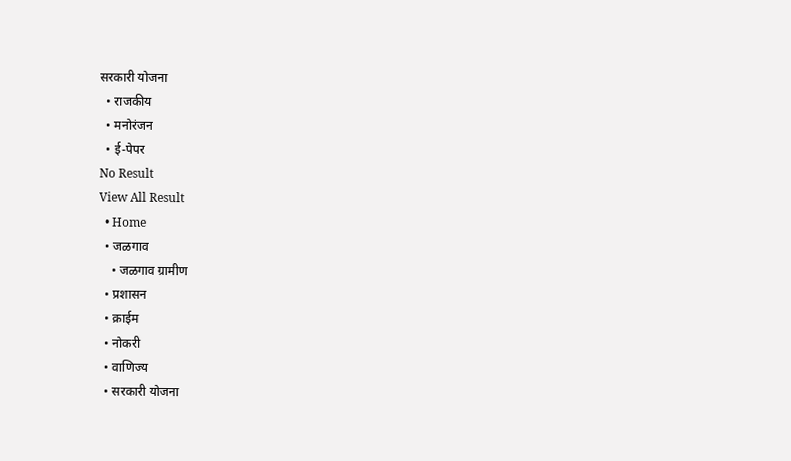सरकारी योजना
  • राजकीय
  • मनोरंजन
  • ई-पेपर
No Result
View All Result
  • Home
  • जळगाव
    • जळगाव ग्रामीण
  • प्रशासन
  • क्राईम
  • नोकरी
  • वाणिज्य
  • सरकारी योजना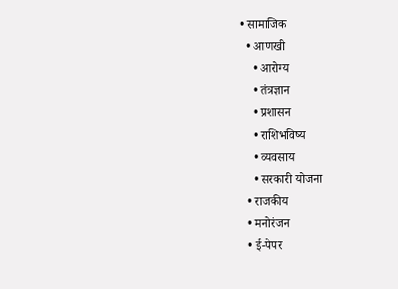• सामाजिक
  • आणखी
    • आरोग्य
    • तंत्रज्ञान
    • प्रशासन
    • राशिभविष्य
    • व्यवसाय
    • सरकारी योजना
  • राजकीय
  • मनोरंजन
  • ई-पेपर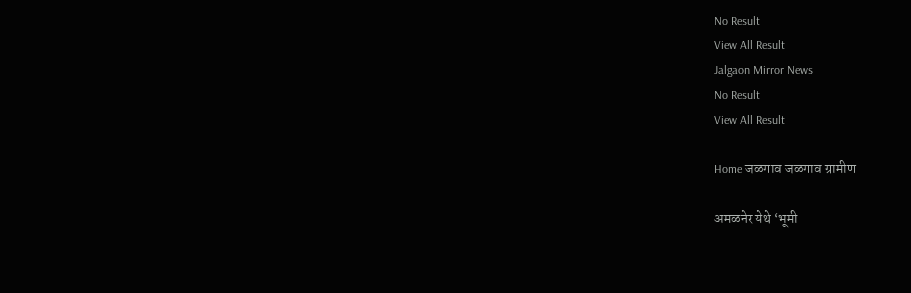No Result
View All Result
Jalgaon Mirror News
No Result
View All Result

Home जळगाव जळगाव ग्रामीण

अमळनेर येथे ‘भूमी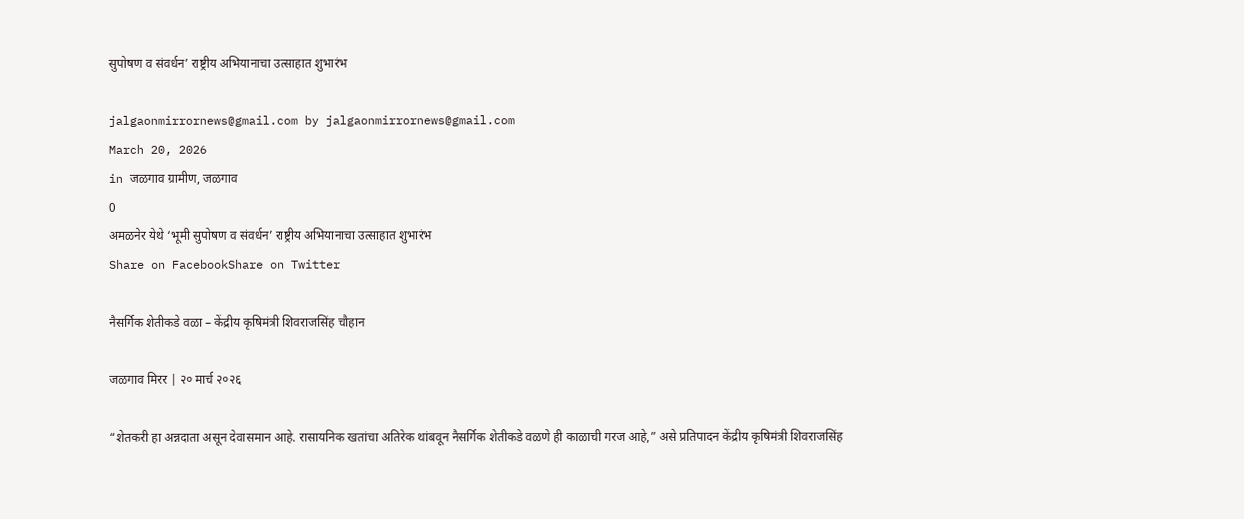सुपोषण व संवर्धन’ राष्ट्रीय अभियानाचा उत्साहात शुभारंभ

jalgaonmirrornews@gmail.com by jalgaonmirrornews@gmail.com
March 20, 2026
in जळगाव ग्रामीण, जळगाव
0
अमळनेर येथे ‘भूमी सुपोषण व संवर्धन’ राष्ट्रीय अभियानाचा उत्साहात शुभारंभ
Share on FacebookShare on Twitter

नैसर्गिक शेतीकडे वळा – केंद्रीय कृषिमंत्री शिवराजसिंह चौहान

जळगाव मिरर | २० मार्च २०२६

“शेतकरी हा अन्नदाता असून देवासमान आहे. रासायनिक खतांचा अतिरेक थांबवून नैसर्गिक शेतीकडे वळणे ही काळाची गरज आहे,” असे प्रतिपादन केंद्रीय कृषिमंत्री शिवराजसिंह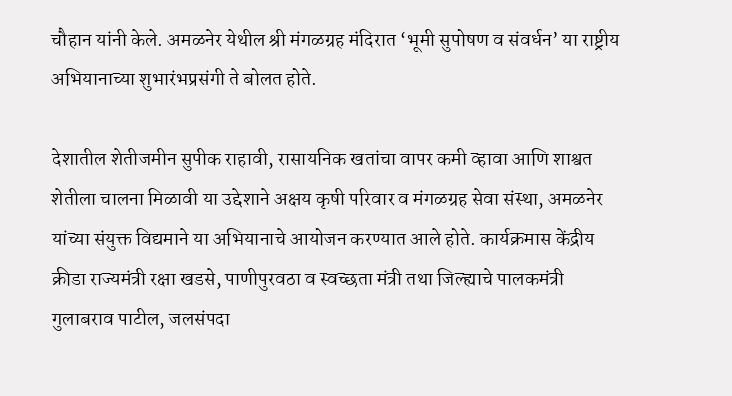चौहान यांनी केले. अमळनेर येथील श्री मंगळग्रह मंदिरात ‘भूमी सुपोषण व संवर्धन’ या राष्ट्रीय अभियानाच्या शुभारंभप्रसंगी ते बोलत होते.

देशातील शेतीजमीन सुपीक राहावी, रासायनिक खतांचा वापर कमी व्हावा आणि शाश्वत शेतीला चालना मिळावी या उद्देशाने अक्षय कृषी परिवार व मंगळग्रह सेवा संस्था, अमळनेर यांच्या संयुक्त विद्यमाने या अभियानाचे आयोजन करण्यात आले होते. कार्यक्रमास केंद्रीय क्रीडा राज्यमंत्री रक्षा खडसे, पाणीपुरवठा व स्वच्छता मंत्री तथा जिल्ह्याचे पालकमंत्री गुलाबराव पाटील, जलसंपदा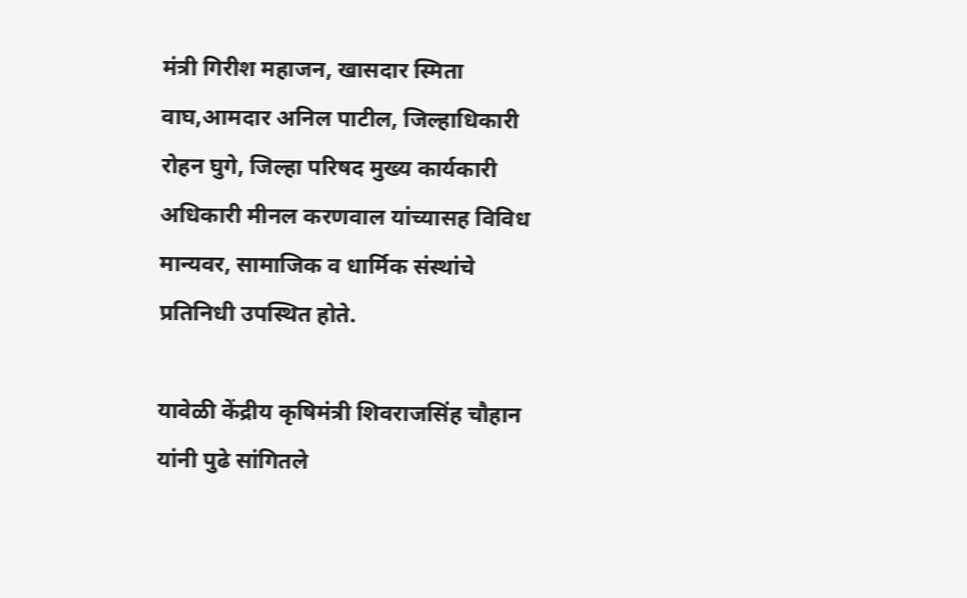मंत्री गिरीश महाजन, खासदार स्मिता वाघ,आमदार अनिल पाटील, जिल्हाधिकारी रोहन घुगे, जिल्हा परिषद मुख्य कार्यकारी अधिकारी मीनल करणवाल यांच्यासह विविध मान्यवर, सामाजिक व धार्मिक संस्थांचे प्रतिनिधी उपस्थित होते.

यावेळी केंद्रीय कृषिमंत्री शिवराजसिंह चौहान यांनी पुढे सांगितले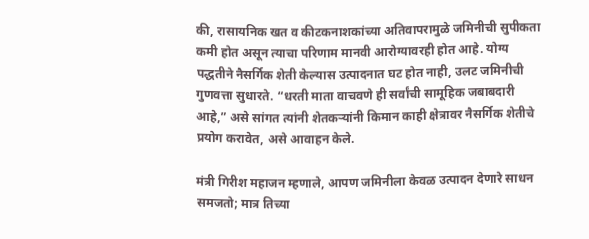की, रासायनिक खत व कीटकनाशकांच्या अतिवापरामुळे जमिनीची सुपीकता कमी होत असून त्याचा परिणाम मानवी आरोग्यावरही होत आहे. योग्य पद्धतीने नैसर्गिक शेती केल्यास उत्पादनात घट होत नाही, उलट जमिनीची गुणवत्ता सुधारते. “धरती माता वाचवणे ही सर्वांची सामूहिक जबाबदारी आहे,” असे सांगत त्यांनी शेतकऱ्यांनी किमान काही क्षेत्रावर नैसर्गिक शेतीचे प्रयोग करावेत, असे आवाहन केले.

मंत्री गिरीश महाजन म्हणाले, आपण जमिनीला केवळ उत्पादन देणारे साधन समजतो; मात्र तिच्या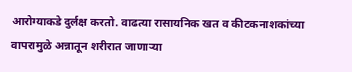आरोग्याकडे दुर्लक्ष करतो. वाढत्या रासायनिक खत व कीटकनाशकांच्या वापरामुळे अन्नातून शरीरात जाणाऱ्या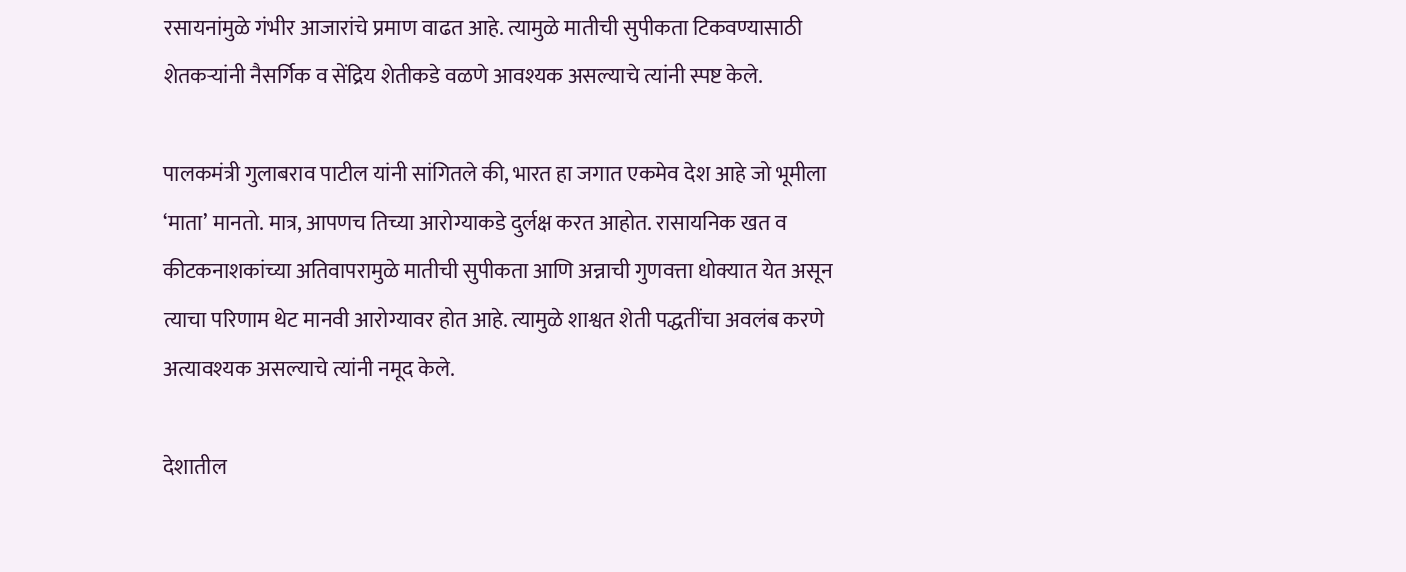रसायनांमुळे गंभीर आजारांचे प्रमाण वाढत आहे. त्यामुळे मातीची सुपीकता टिकवण्यासाठी शेतकऱ्यांनी नैसर्गिक व सेंद्रिय शेतीकडे वळणे आवश्यक असल्याचे त्यांनी स्पष्ट केले.

पालकमंत्री गुलाबराव पाटील यांनी सांगितले की, भारत हा जगात एकमेव देश आहे जो भूमीला ‘माता’ मानतो. मात्र, आपणच तिच्या आरोग्याकडे दुर्लक्ष करत आहोत. रासायनिक खत व कीटकनाशकांच्या अतिवापरामुळे मातीची सुपीकता आणि अन्नाची गुणवत्ता धोक्यात येत असून त्याचा परिणाम थेट मानवी आरोग्यावर होत आहे. त्यामुळे शाश्वत शेती पद्धतींचा अवलंब करणे अत्यावश्यक असल्याचे त्यांनी नमूद केले.

देशातील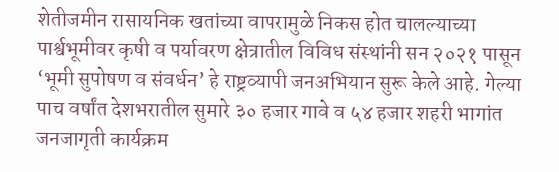शेतीजमीन रासायनिक खतांच्या वापरामुळे निकस होत चालल्याच्या पार्श्वभूमीवर कृषी व पर्यावरण क्षेत्रातील विविध संस्थांनी सन २०२१ पासून ‘भूमी सुपोषण व संवर्धन’ हे राष्ट्रव्यापी जनअभियान सुरू केले आहे. गेल्या पाच वर्षांत देशभरातील सुमारे ३० हजार गावे व ५४ हजार शहरी भागांत जनजागृती कार्यक्रम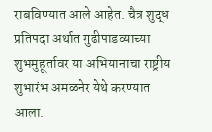राबविण्यात आले आहेत. चैत्र शुद्ध प्रतिपदा अर्थात गुढीपाडव्याच्या शुभमुहूर्तावर या अभियानाचा राष्ट्रीय शुभारंभ अमळनेर येथे करण्यात आला.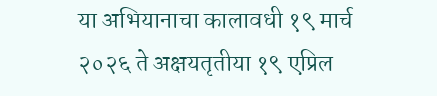या अभियानाचा कालावधी १९ मार्च २०२६ ते अक्षयतृतीया १९ एप्रिल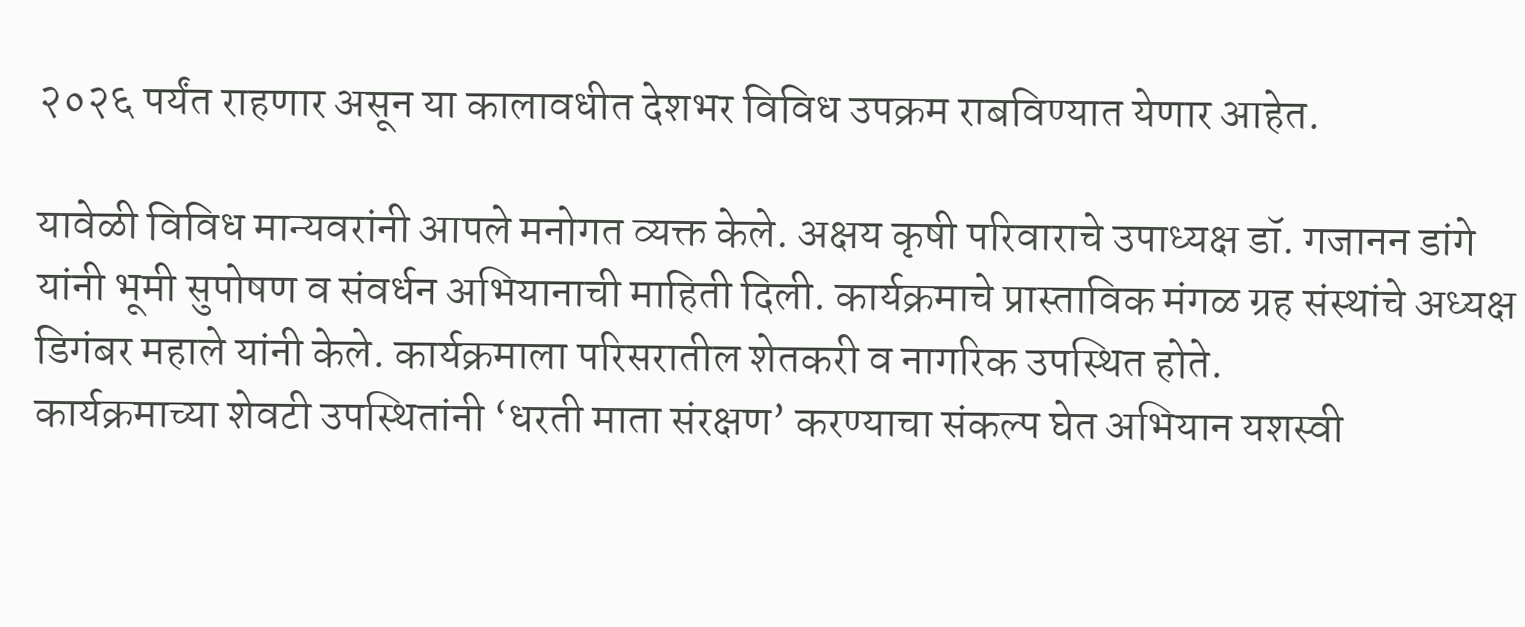२०२६ पर्यंत राहणार असून या कालावधीत देशभर विविध उपक्रम राबविण्यात येणार आहेत.

यावेळी विविध मान्यवरांनी आपले मनोगत व्यक्त केले. अक्षय कृषी परिवाराचे उपाध्यक्ष डॉ. गजानन डांगे यांनी भूमी सुपोषण व संवर्धन अभियानाची माहिती दिली. कार्यक्रमाचे प्रास्ताविक मंगळ ग्रह संस्थांचे अध्यक्ष डिगंबर महाले यांनी केले. कार्यक्रमाला परिसरातील शेतकरी व नागरिक उपस्थित होते.
कार्यक्रमाच्या शेवटी उपस्थितांनी ‘धरती माता संरक्षण’ करण्याचा संकल्प घेत अभियान यशस्वी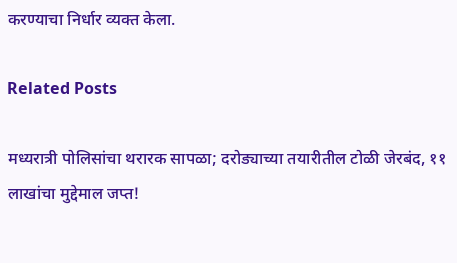करण्याचा निर्धार व्यक्त केला.

Related Posts

मध्यरात्री पोलिसांचा थरारक सापळा; दरोड्याच्या तयारीतील टोळी जेरबंद, ११ लाखांचा मुद्देमाल जप्त!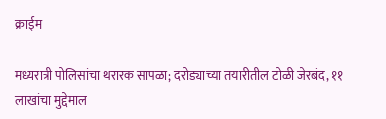क्राईम

मध्यरात्री पोलिसांचा थरारक सापळा; दरोड्याच्या तयारीतील टोळी जेरबंद, ११ लाखांचा मुद्देमाल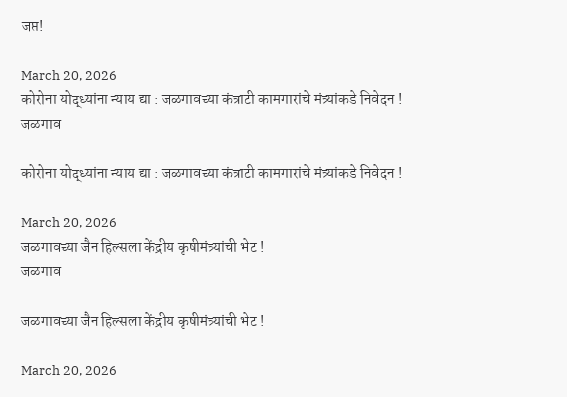जप्त!

March 20, 2026
कोरोना योद्ध्यांना न्याय द्या : जळगावच्या कंत्राटी कामगारांचे मंत्र्यांकडे निवेदन !
जळगाव

कोरोना योद्ध्यांना न्याय द्या : जळगावच्या कंत्राटी कामगारांचे मंत्र्यांकडे निवेदन !

March 20, 2026
जळगावच्या जैन हिल्सला केंद्रीय कृषीमंत्र्यांची भेट !
जळगाव

जळगावच्या जैन हिल्सला केंद्रीय कृषीमंत्र्यांची भेट !

March 20, 2026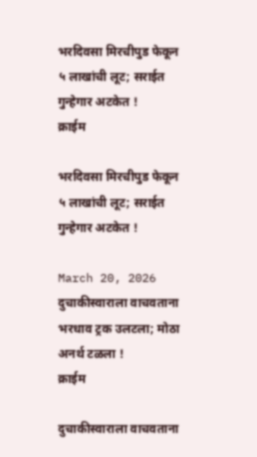भरदिवसा मिरचीपुड फेकून ५ लाखांची लूट; सराईत गुन्हेगार अटकेत !
क्राईम

भरदिवसा मिरचीपुड फेकून ५ लाखांची लूट; सराईत गुन्हेगार अटकेत !

March 20, 2026
दुचाकीस्वाराला वाचवताना भरधाव ट्रक उलटला; मोठा अनर्थ टळला !
क्राईम

दुचाकीस्वाराला वाचवताना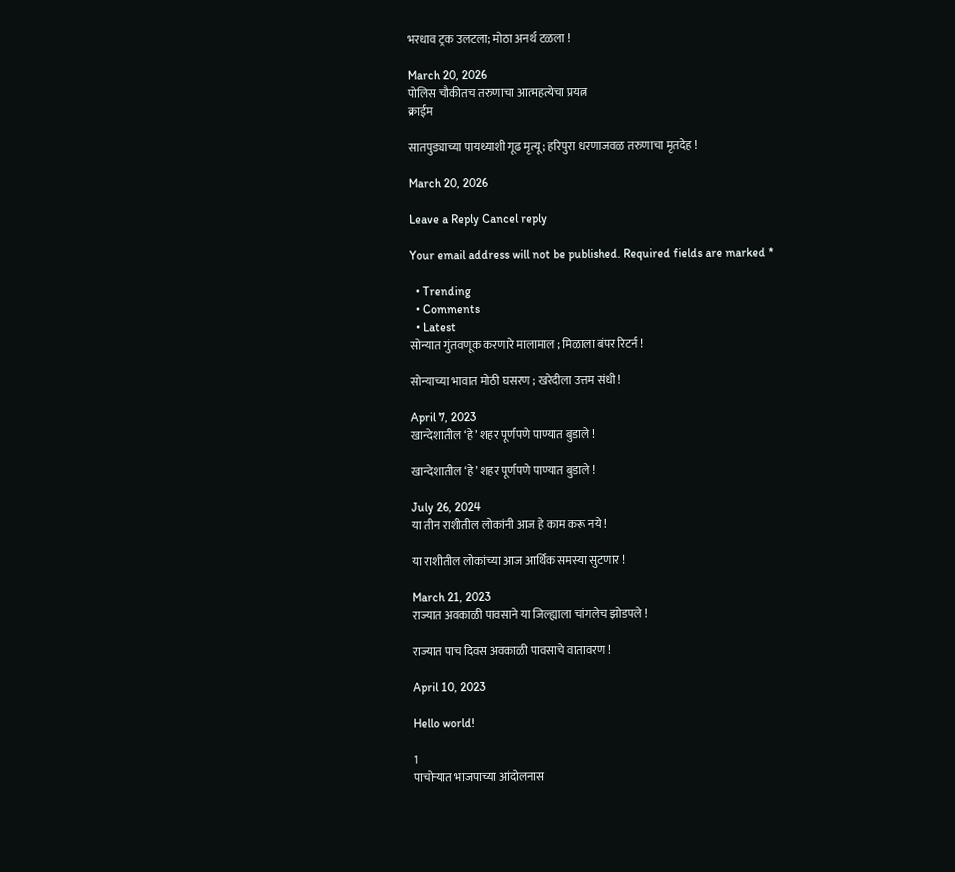भरधाव ट्रक उलटला; मोठा अनर्थ टळला !

March 20, 2026
पोलिस चौकीतच तरुणाचा आत्महत्येचा प्रयत्न
क्राईम

सातपुड्याच्या पायथ्याशी गूढ मृत्यू; हरिपुरा धरणाजवळ तरुणाचा मृतदेह !

March 20, 2026

Leave a Reply Cancel reply

Your email address will not be published. Required fields are marked *

  • Trending
  • Comments
  • Latest
सोन्यात गुंतवणूक करणारे मालामाल ; मिळाला बंपर रिटर्न !

सोन्याच्या भावात मोठी घसरण ; खरेदीला उत्तम संधी !

April 7, 2023
खान्देशातील ‘हे’ शहर पूर्णपणे पाण्यात बुडाले !

खान्देशातील ‘हे’ शहर पूर्णपणे पाण्यात बुडाले !

July 26, 2024
या तीन राशीतील लोकांनी आज हे काम करू नये !

या राशीतील लोकांच्या आज आर्थिक समस्या सुटणार !

March 21, 2023
राज्यात अवकाळी पावसाने या जिल्ह्याला चांगलेच झोडपले !

राज्यात पाच दिवस अवकाळी पावसाचे वातावरण !

April 10, 2023

Hello world!

1
पाचोऱ्यात भाजपाच्या आंदोलनास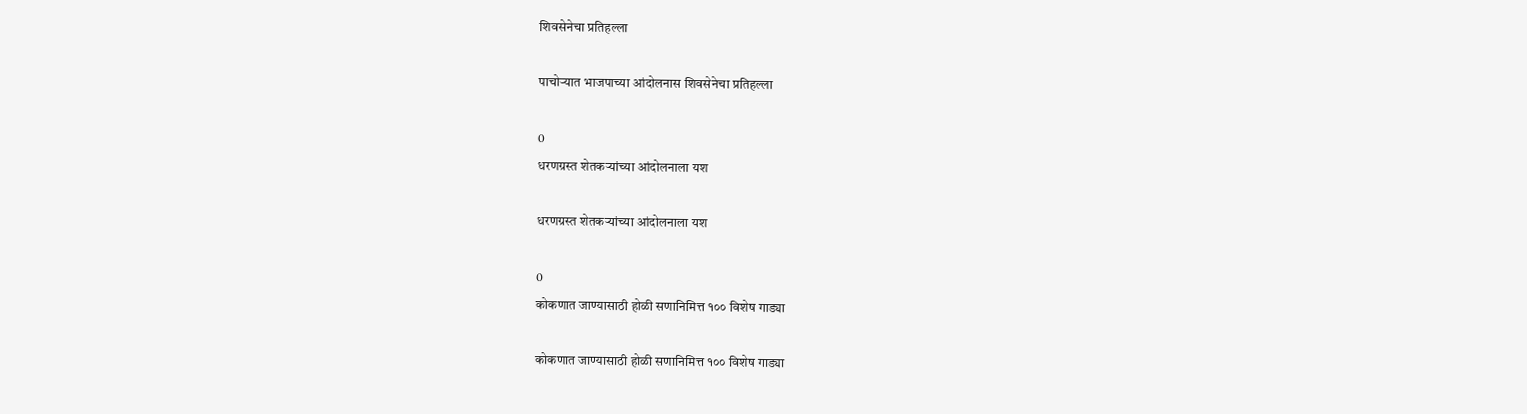शिवसेनेचा प्रतिहल्ला

पाचोऱ्यात भाजपाच्या आंदोलनास शिवसेनेचा प्रतिहल्ला

0
धरणग्रस्त शेतकऱ्यांच्या आंदोलनाला यश

धरणग्रस्त शेतकऱ्यांच्या आंदोलनाला यश

0
कोकणात जाण्यासाठी होळी सणानिमित्त १०० विशेष गाड्या

कोकणात जाण्यासाठी होळी सणानिमित्त १०० विशेष गाड्या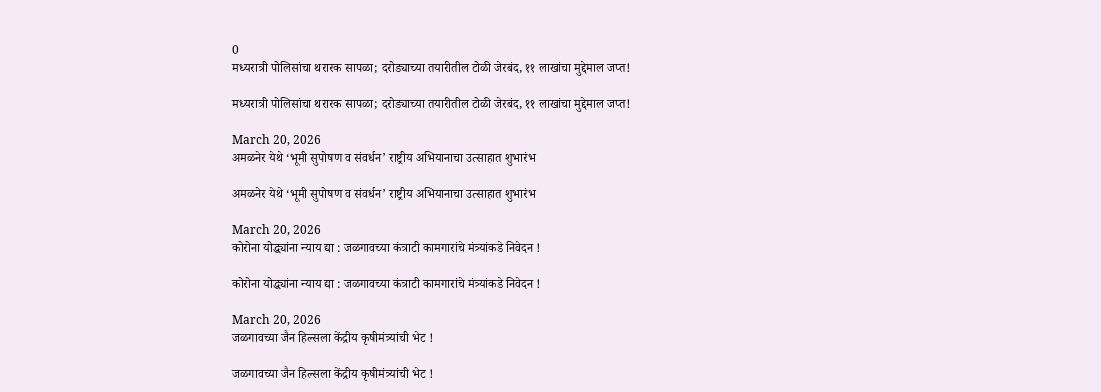0
मध्यरात्री पोलिसांचा थरारक सापळा; दरोड्याच्या तयारीतील टोळी जेरबंद, ११ लाखांचा मुद्देमाल जप्त!

मध्यरात्री पोलिसांचा थरारक सापळा; दरोड्याच्या तयारीतील टोळी जेरबंद, ११ लाखांचा मुद्देमाल जप्त!

March 20, 2026
अमळनेर येथे ‘भूमी सुपोषण व संवर्धन’ राष्ट्रीय अभियानाचा उत्साहात शुभारंभ

अमळनेर येथे ‘भूमी सुपोषण व संवर्धन’ राष्ट्रीय अभियानाचा उत्साहात शुभारंभ

March 20, 2026
कोरोना योद्ध्यांना न्याय द्या : जळगावच्या कंत्राटी कामगारांचे मंत्र्यांकडे निवेदन !

कोरोना योद्ध्यांना न्याय द्या : जळगावच्या कंत्राटी कामगारांचे मंत्र्यांकडे निवेदन !

March 20, 2026
जळगावच्या जैन हिल्सला केंद्रीय कृषीमंत्र्यांची भेट !

जळगावच्या जैन हिल्सला केंद्रीय कृषीमंत्र्यांची भेट !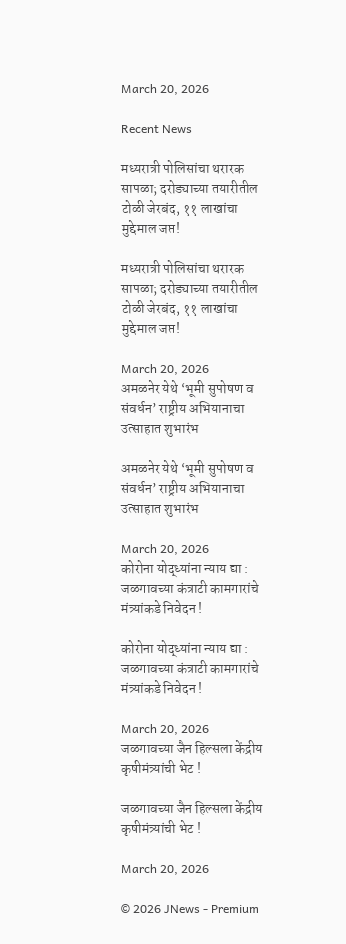March 20, 2026

Recent News

मध्यरात्री पोलिसांचा थरारक सापळा; दरोड्याच्या तयारीतील टोळी जेरबंद, ११ लाखांचा मुद्देमाल जप्त!

मध्यरात्री पोलिसांचा थरारक सापळा; दरोड्याच्या तयारीतील टोळी जेरबंद, ११ लाखांचा मुद्देमाल जप्त!

March 20, 2026
अमळनेर येथे ‘भूमी सुपोषण व संवर्धन’ राष्ट्रीय अभियानाचा उत्साहात शुभारंभ

अमळनेर येथे ‘भूमी सुपोषण व संवर्धन’ राष्ट्रीय अभियानाचा उत्साहात शुभारंभ

March 20, 2026
कोरोना योद्ध्यांना न्याय द्या : जळगावच्या कंत्राटी कामगारांचे मंत्र्यांकडे निवेदन !

कोरोना योद्ध्यांना न्याय द्या : जळगावच्या कंत्राटी कामगारांचे मंत्र्यांकडे निवेदन !

March 20, 2026
जळगावच्या जैन हिल्सला केंद्रीय कृषीमंत्र्यांची भेट !

जळगावच्या जैन हिल्सला केंद्रीय कृषीमंत्र्यांची भेट !

March 20, 2026

© 2026 JNews - Premium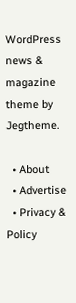WordPress news & magazine theme by Jegtheme.

  • About
  • Advertise
  • Privacy & Policy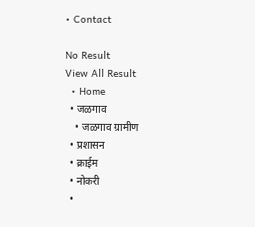• Contact

No Result
View All Result
  • Home
  • जळगाव
    • जळगाव ग्रामीण
  • प्रशासन
  • क्राईम
  • नोकरी
  •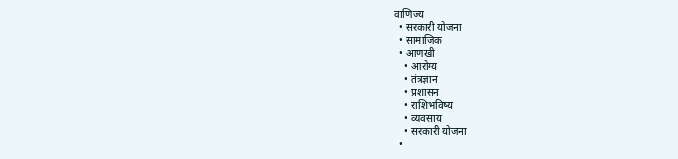वाणिज्य
  • सरकारी योजना
  • सामाजिक
  • आणखी
    • आरोग्य
    • तंत्रज्ञान
    • प्रशासन
    • राशिभविष्य
    • व्यवसाय
    • सरकारी योजना
  •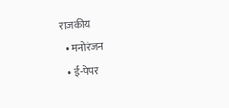राजकीय
  • मनोरंजन
  • ई-पेपर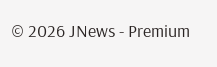© 2026 JNews - Premium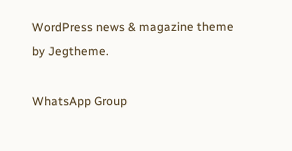WordPress news & magazine theme by Jegtheme.

WhatsApp Group